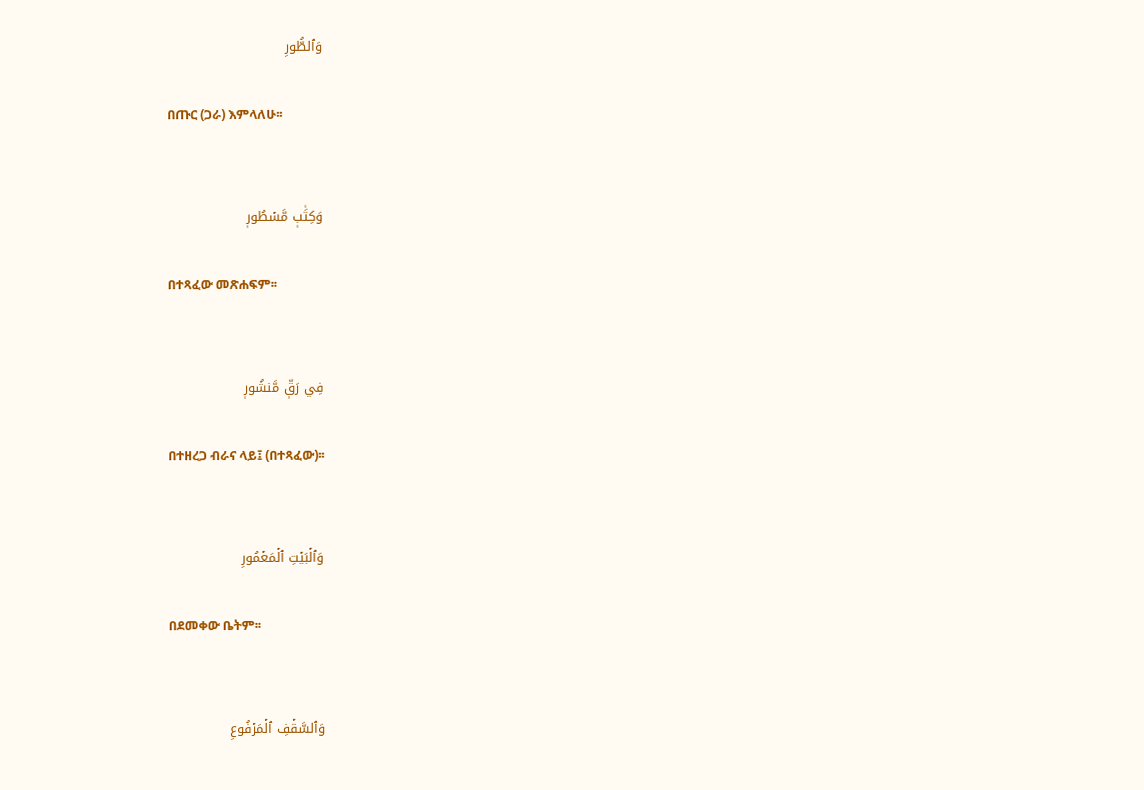وَٱلطُّورِ

በጡር (ጋራ) እምላለሁ፡፡


وَكِتَٰبٖ مَّسۡطُورٖ

በተጻፈው መጽሐፍም፡፡


فِي رَقّٖ مَّنشُورٖ

በተዘረጋ ብራና ላይ፤ (በተጻፈው)፡፡


وَٱلۡبَيۡتِ ٱلۡمَعۡمُورِ

በደመቀው ቤትም፡፡


وَٱلسَّقۡفِ ٱلۡمَرۡفُوعِ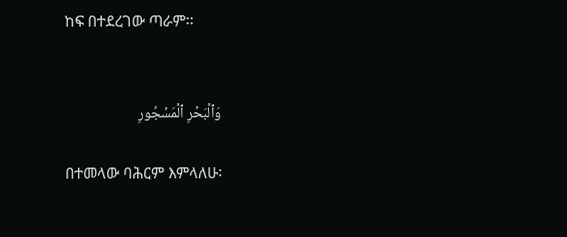ከፍ በተደረገው ጣራም፡፡


وَٱلۡبَحۡرِ ٱلۡمَسۡجُورِ

በተመላው ባሕርም እምላለሁ፡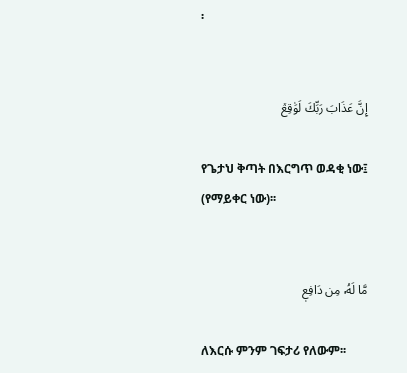፡


إِنَّ عَذَابَ رَبِّكَ لَوَٰقِعٞ

የጌታህ ቅጣት በእርግጥ ወዳቂ ነው፤ (የማይቀር ነው)፡፡


مَّا لَهُۥ مِن دَافِعٖ

ለእርሱ ምንም ገፍታሪ የለውም፡፡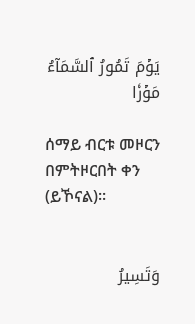يَوۡمَ تَمُورُ ٱلسَّمَآءُ مَوۡرٗا

ሰማይ ብርቱ መዞርን በምትዞርበት ቀን (ይኾናል)፡፡


وَتَسِيرُ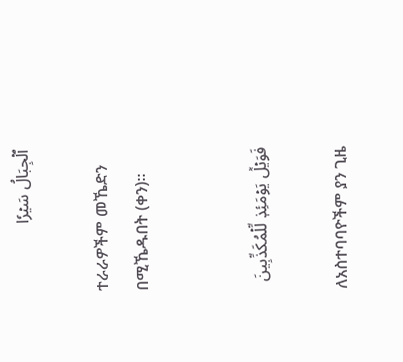ٱلۡجِبَالُ سَيۡرٗا

ተራራዎችም መኼድን በሚኼዱበት (ቀን)፡፡


فَوَيۡلٞ يَوۡمَئِذٖ لِّلۡمُكَذِّبِينَ

ለአስተባባዮችም ያን ጊዜ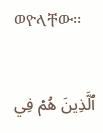ወዮላቸው፡፡


ٱلَّذِينَ هُمۡ فِي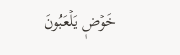خَوۡضٖ يَلۡعَبُونَ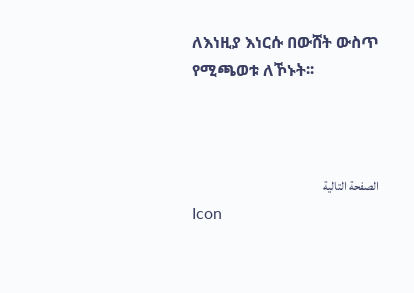ለእነዚያ እነርሱ በውሸት ውስጥ የሚጫወቱ ለኾኑት፡፡



الصفحة التالية
Icon